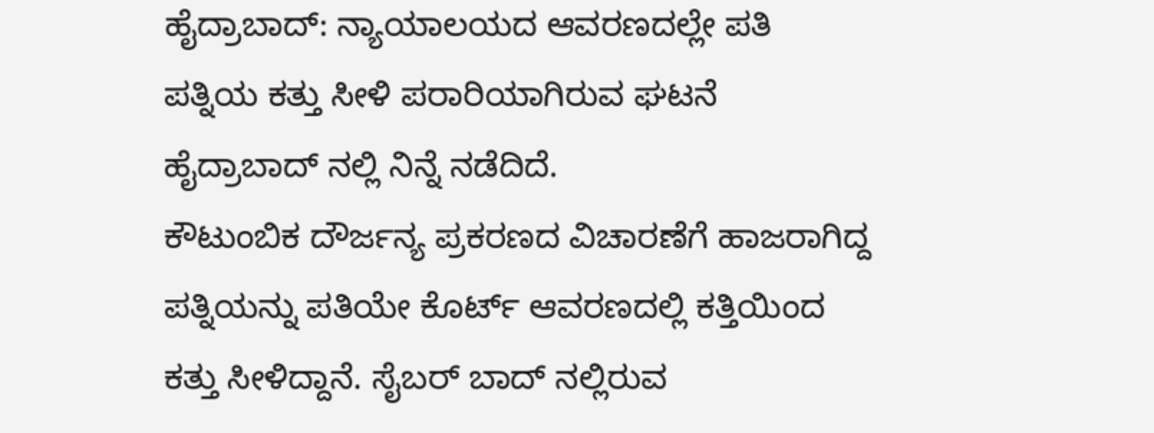ಹೈದ್ರಾಬಾದ್: ನ್ಯಾಯಾಲಯದ ಆವರಣದಲ್ಲೇ ಪತಿ ಪತ್ನಿಯ ಕತ್ತು ಸೀಳಿ ಪರಾರಿಯಾಗಿರುವ ಘಟನೆ ಹೈದ್ರಾಬಾದ್ ನಲ್ಲಿ ನಿನ್ನೆ ನಡೆದಿದೆ.
ಕೌಟುಂಬಿಕ ದೌರ್ಜನ್ಯ ಪ್ರಕರಣದ ವಿಚಾರಣೆಗೆ ಹಾಜರಾಗಿದ್ದ ಪತ್ನಿಯನ್ನು ಪತಿಯೇ ಕೊರ್ಟ್ ಆವರಣದಲ್ಲಿ ಕತ್ತಿಯಿಂದ ಕತ್ತು ಸೀಳಿದ್ದಾನೆ. ಸೈಬರ್ ಬಾದ್ ನಲ್ಲಿರುವ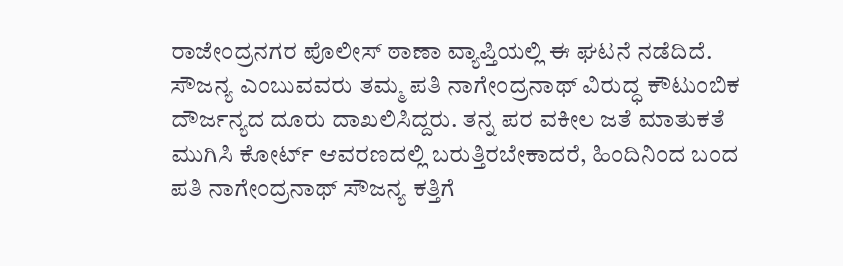ರಾಜೇಂದ್ರನಗರ ಪೊಲೀಸ್ ಠಾಣಾ ವ್ಯಾಪ್ತಿಯಲ್ಲಿ ಈ ಘಟನೆ ನಡೆದಿದೆ.
ಸೌಜನ್ಯ ಎಂಬುವವರು ತಮ್ಮ ಪತಿ ನಾಗೇಂದ್ರನಾಥ್ ವಿರುದ್ಧ ಕೌಟುಂಬಿಕ ದೌರ್ಜನ್ಯದ ದೂರು ದಾಖಲಿಸಿದ್ದರು. ತನ್ನ ಪರ ವಕೀಲ ಜತೆ ಮಾತುಕತೆ ಮುಗಿಸಿ ಕೋರ್ಟ್ ಆವರಣದಲ್ಲಿ ಬರುತ್ತಿರಬೇಕಾದರೆ, ಹಿಂದಿನಿಂದ ಬಂದ ಪತಿ ನಾಗೇಂದ್ರನಾಥ್ ಸೌಜನ್ಯ ಕತ್ತಿಗೆ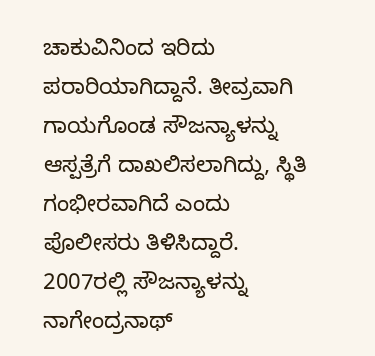ಚಾಕುವಿನಿಂದ ಇರಿದು ಪರಾರಿಯಾಗಿದ್ದಾನೆ. ತೀವ್ರವಾಗಿ ಗಾಯಗೊಂಡ ಸೌಜನ್ಯಾಳನ್ನು ಆಸ್ಪತ್ರೆಗೆ ದಾಖಲಿಸಲಾಗಿದ್ದು, ಸ್ಥಿತಿ ಗಂಭೀರವಾಗಿದೆ ಎಂದು ಪೊಲೀಸರು ತಿಳಿಸಿದ್ದಾರೆ.
2007ರಲ್ಲಿ ಸೌಜನ್ಯಾಳನ್ನು ನಾಗೇಂದ್ರನಾಥ್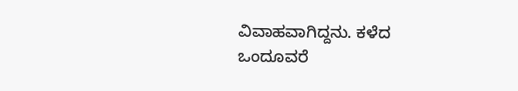ವಿವಾಹವಾಗಿದ್ದನು. ಕಳೆದ ಒಂದೂವರೆ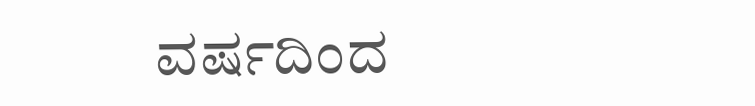ವರ್ಷದಿಂದ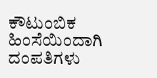ಕೌಟುಂಬಿಕ ಹಿಂಸೆಯಿಂದಾಗಿ ದಂಪತಿಗಳು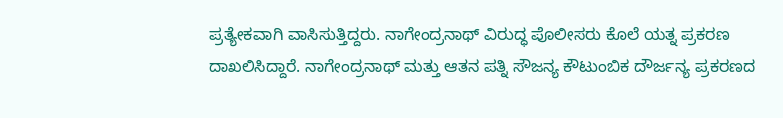ಪ್ರತ್ಯೇಕವಾಗಿ ವಾಸಿಸುತ್ತಿದ್ದರು. ನಾಗೇಂದ್ರನಾಥ್ ವಿರುದ್ಧ ಪೊಲೀಸರು ಕೊಲೆ ಯತ್ನ ಪ್ರಕರಣ ದಾಖಲಿಸಿದ್ದಾರೆ. ನಾಗೇಂದ್ರನಾಥ್ ಮತ್ತು ಆತನ ಪತ್ನಿ ಸೌಜನ್ಯ ಕೌಟುಂಬಿಕ ದೌರ್ಜನ್ಯ ಪ್ರಕರಣದ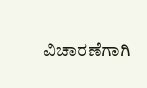ವಿಚಾರಣೆಗಾಗಿ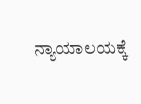ನ್ಯಾಯಾಲಯಕ್ಕೆ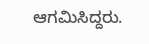ಆಗಮಿಸಿದ್ದರು.